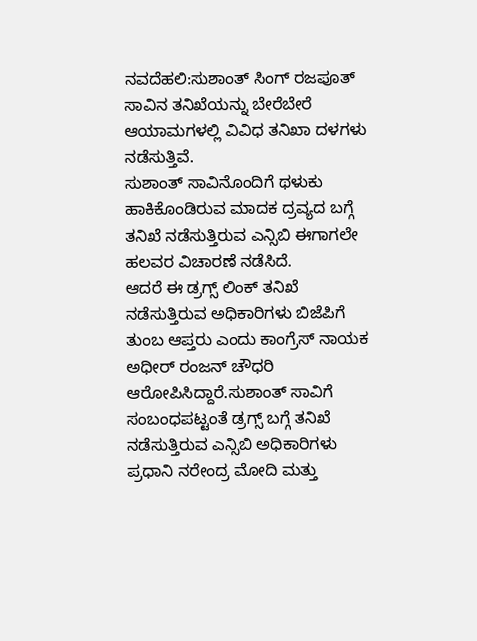ನವದೆಹಲಿ:ಸುಶಾಂತ್ ಸಿಂಗ್ ರಜಪೂತ್ ಸಾವಿನ ತನಿಖೆಯನ್ನು ಬೇರೆಬೇರೆ ಆಯಾಮಗಳಲ್ಲಿ ವಿವಿಧ ತನಿಖಾ ದಳಗಳು ನಡೆಸುತ್ತಿವೆ.
ಸುಶಾಂತ್ ಸಾವಿನೊಂದಿಗೆ ಥಳುಕು ಹಾಕಿಕೊಂಡಿರುವ ಮಾದಕ ದ್ರವ್ಯದ ಬಗ್ಗೆ ತನಿಖೆ ನಡೆಸುತ್ತಿರುವ ಎನ್ಸಿಬಿ ಈಗಾಗಲೇ ಹಲವರ ವಿಚಾರಣೆ ನಡೆಸಿದೆ.
ಆದರೆ ಈ ಡ್ರಗ್ಸ್ ಲಿಂಕ್ ತನಿಖೆ ನಡೆಸುತ್ತಿರುವ ಅಧಿಕಾರಿಗಳು ಬಿಜೆಪಿಗೆ ತುಂಬ ಆಪ್ತರು ಎಂದು ಕಾಂಗ್ರೆಸ್ ನಾಯಕ ಅಧೀರ್ ರಂಜನ್ ಚೌಧರಿ ಆರೋಪಿಸಿದ್ದಾರೆ.ಸುಶಾಂತ್ ಸಾವಿಗೆ ಸಂಬಂಧಪಟ್ಟಂತೆ ಡ್ರಗ್ಸ್ ಬಗ್ಗೆ ತನಿಖೆ ನಡೆಸುತ್ತಿರುವ ಎನ್ಸಿಬಿ ಅಧಿಕಾರಿಗಳು ಪ್ರಧಾನಿ ನರೇಂದ್ರ ಮೋದಿ ಮತ್ತು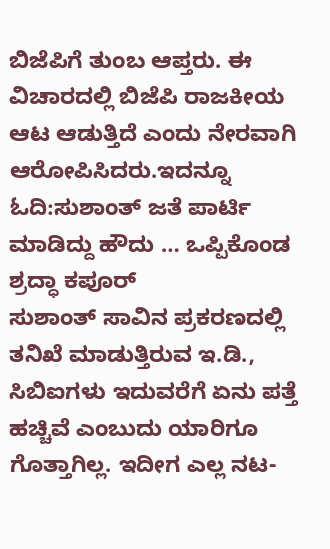ಬಿಜೆಪಿಗೆ ತುಂಬ ಆಪ್ತರು. ಈ ವಿಚಾರದಲ್ಲಿ ಬಿಜೆಪಿ ರಾಜಕೀಯ ಆಟ ಆಡುತ್ತಿದೆ ಎಂದು ನೇರವಾಗಿ ಆರೋಪಿಸಿದರು.ಇದನ್ನೂ ಓದಿ:ಸುಶಾಂತ್ ಜತೆ ಪಾರ್ಟಿ ಮಾಡಿದ್ದು ಹೌದು … ಒಪ್ಪಿಕೊಂಡ ಶ್ರದ್ಧಾ ಕಪೂರ್
ಸುಶಾಂತ್ ಸಾವಿನ ಪ್ರಕರಣದಲ್ಲಿ ತನಿಖೆ ಮಾಡುತ್ತಿರುವ ಇ.ಡಿ., ಸಿಬಿಐಗಳು ಇದುವರೆಗೆ ಏನು ಪತ್ತೆ ಹಚ್ಚಿವೆ ಎಂಬುದು ಯಾರಿಗೂ ಗೊತ್ತಾಗಿಲ್ಲ. ಇದೀಗ ಎಲ್ಲ ನಟ-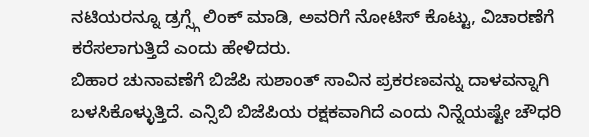ನಟಿಯರನ್ನೂ ಡ್ರಗ್ಸ್ಗೆ ಲಿಂಕ್ ಮಾಡಿ, ಅವರಿಗೆ ನೋಟಿಸ್ ಕೊಟ್ಟು, ವಿಚಾರಣೆಗೆ ಕರೆಸಲಾಗುತ್ತಿದೆ ಎಂದು ಹೇಳಿದರು.
ಬಿಹಾರ ಚುನಾವಣೆಗೆ ಬಿಜೆಪಿ ಸುಶಾಂತ್ ಸಾವಿನ ಪ್ರಕರಣವನ್ನು ದಾಳವನ್ನಾಗಿ ಬಳಸಿಕೊಳ್ಳುತ್ತಿದೆ. ಎನ್ಸಿಬಿ ಬಿಜೆಪಿಯ ರಕ್ಷಕವಾಗಿದೆ ಎಂದು ನಿನ್ನೆಯಷ್ಟೇ ಚೌಧರಿ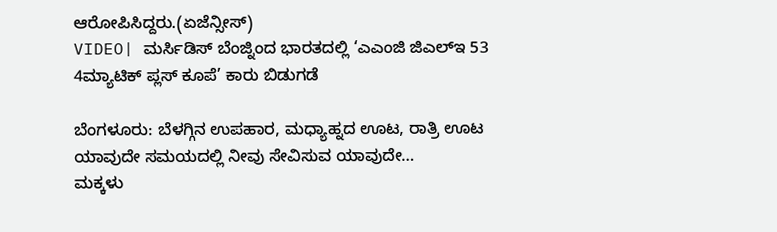ಆರೋಪಿಸಿದ್ದರು.(ಏಜೆನ್ಸೀಸ್)
VIDEO| ಮರ್ಸಿಡಿಸ್ ಬೆಂಜ್ನಿಂದ ಭಾರತದಲ್ಲಿ ‘ಎಎಂಜಿ ಜಿಎಲ್ಇ 53 4ಮ್ಯಾಟಿಕ್ ಪ್ಲಸ್ ಕೂಪೆ’ ಕಾರು ಬಿಡುಗಡೆ

ಬೆಂಗಳೂರು: ಬೆಳಗ್ಗಿನ ಉಪಹಾರ, ಮಧ್ಯಾಹ್ನದ ಊಟ, ರಾತ್ರಿ ಊಟ ಯಾವುದೇ ಸಮಯದಲ್ಲಿ ನೀವು ಸೇವಿಸುವ ಯಾವುದೇ…
ಮಕ್ಕಳು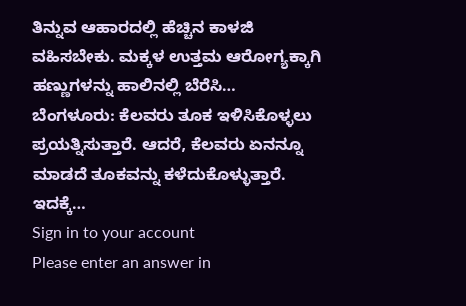ತಿನ್ನುವ ಆಹಾರದಲ್ಲಿ ಹೆಚ್ಚಿನ ಕಾಳಜಿ ವಹಿಸಬೇಕು. ಮಕ್ಕಳ ಉತ್ತಮ ಆರೋಗ್ಯಕ್ಕಾಗಿ ಹಣ್ಣುಗಳನ್ನು ಹಾಲಿನಲ್ಲಿ ಬೆರೆಸಿ…
ಬೆಂಗಳೂರು: ಕೆಲವರು ತೂಕ ಇಳಿಸಿಕೊಳ್ಳಲು ಪ್ರಯತ್ನಿಸುತ್ತಾರೆ. ಆದರೆ, ಕೆಲವರು ಏನನ್ನೂ ಮಾಡದೆ ತೂಕವನ್ನು ಕಳೆದುಕೊಳ್ಳುತ್ತಾರೆ. ಇದಕ್ಕೆ…
Sign in to your account
Please enter an answer in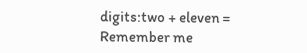digits:two + eleven =
Remember me